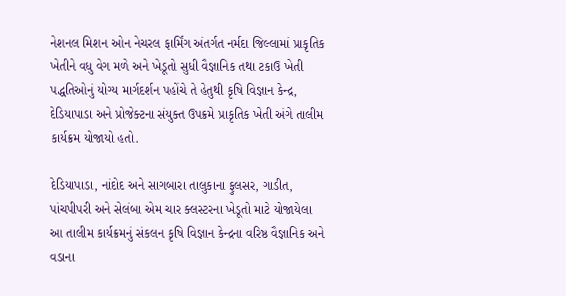નેશનલ મિશન ઓન નેચરલ ફાર્મિંગ અંતર્ગત નર્મદા જિલ્લામાં પ્રાકૃતિક ખેતીને વધુ વેગ મળે અને ખેડૂતો સુધી વૈજ્ઞાનિક તથા ટકાઉ ખેતી પદ્ધતિઓનું યોગ્ય માર્ગદર્શન પહોંચે તે હેતુથી કૃષિ વિજ્ઞાન કેન્દ્ર, દેડિયાપાડા અને પ્રોજેક્ટના સંયુક્ત ઉપક્રમે પ્રાકૃતિક ખેતી અંગે તાલીમ કાર્યક્રમ યોજાયો હતો.

દેડિયાપાડા, નાંદોદ અને સાગબારા તાલુકાના ફુલસર, ગાડીત, પાંચપીપરી અને સેલંબા એમ ચાર ક્લસ્ટરના ખેડૂતો માટે યોજાયેલા આ તાલીમ કાર્યક્રમનું સંકલન કૃષિ વિજ્ઞાન કેન્દ્રના વરિષ્ઠ વૈજ્ઞાનિક અને વડાના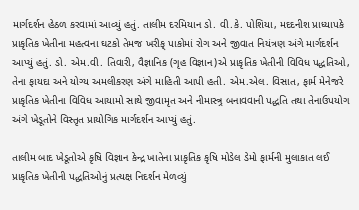માર્ગદર્શન હેઠળ કરવામાં આવ્યું હતું. તાલીમ દરમિયાન ડો. વી.કે. પોશિયા, મદદનીશ પ્રાધ્યાપકે પ્રાકૃતિક ખેતીના મહત્વના ઘટકો તેમજ ખરીફ્ પાકોમાં રોગ અને જીવાત નિયંત્રણ અંગે માર્ગદર્શન આપ્યું હતું. ડો. એમ.વી. તિવારી, વૈજ્ઞાનિક (ગૃહ વિજ્ઞાન)એ પ્રાકૃતિક ખેતીની વિવિધ પદ્ધતિઓ, તેના ફાયદા અને યોગ્ય અમલીકરણ અંગે માહિતી આપી હતી. એમ.એલ. વિસાત, ફાર્મ મેનેજરે પ્રાકૃતિક ખેતીના વિવિધ આયામો સાથે જીવામૃત અને નીમાસ્ત્ર્ર બનાવવાની પદ્ધતિ તથા તેનાઉપયોગ અંગે ખેડૂતોને વિસ્તૃત પ્રાયોગિક માર્ગદર્શન આપ્યું હતું.

તાલીમ બાદ ખેડૂતોએ કૃષિ વિજ્ઞાન કેન્દ્ર ખાતેના પ્રાકૃતિક કૃષિ મોડેલ ડેમો ફાર્મની મુલાકાત લઈ પ્રાકૃતિક ખેતીની પદ્ધતિઓનું પ્રત્યક્ષ નિદર્શન મેળવ્યું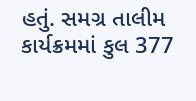હતું. સમગ્ર તાલીમ કાર્યક્રમમાં કુલ 377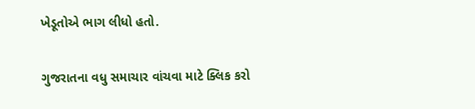ખેડૂતોએ ભાગ લીધો હતો.

ગુજરાતના વધુ સમાચાર વાંચવા માટે ક્લિક કરો